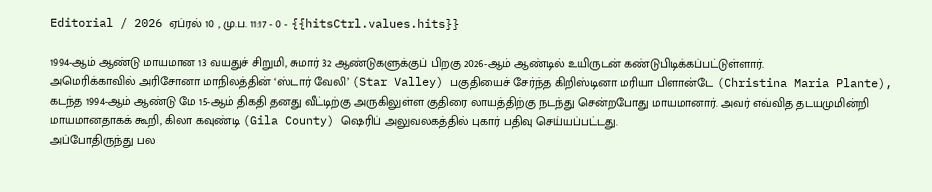Editorial / 2026 ஏப்ரல் 10 , மு.ப. 11:17 - 0 - {{hitsCtrl.values.hits}}

1994-ஆம் ஆண்டு மாயமான 13 வயதுச் சிறுமி, சுமார் 32 ஆண்டுகளுக்குப் பிறகு 2026-ஆம் ஆண்டில் உயிருடன் கண்டுபிடிக்கப்பட்டுள்ளார்.
அமெரிக்காவில் அரிசோனா மாநிலத்தின் ‘ஸ்டார் வேலி’ (Star Valley) பகுதியைச் சேர்ந்த கிறிஸ்டினா மரியா பிளான்டே (Christina Maria Plante), கடந்த 1994-ஆம் ஆண்டு மே 15-ஆம் திகதி தனது வீட்டிற்கு அருகிலுள்ள குதிரை லாயத்திற்கு நடந்து சென்றபோது மாயமானார். அவர் எவ்வித தடயமுமின்றி மாயமானதாகக் கூறி, கிலா கவுண்டி (Gila County) ஷெரிப் அலுவலகத்தில் புகார் பதிவு செய்யப்பட்டது.
அப்போதிருந்து பல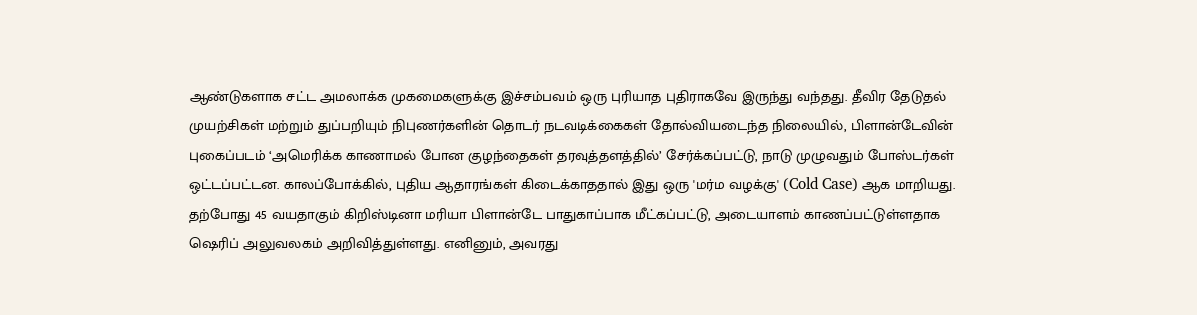ஆண்டுகளாக சட்ட அமலாக்க முகமைகளுக்கு இச்சம்பவம் ஒரு புரியாத புதிராகவே இருந்து வந்தது. தீவிர தேடுதல் முயற்சிகள் மற்றும் துப்பறியும் நிபுணர்களின் தொடர் நடவடிக்கைகள் தோல்வியடைந்த நிலையில், பிளான்டேவின் புகைப்படம் ‘அமெரிக்க காணாமல் போன குழந்தைகள் தரவுத்தளத்தில்’ சேர்க்கப்பட்டு, நாடு முழுவதும் போஸ்டர்கள் ஒட்டப்பட்டன. காலப்போக்கில், புதிய ஆதாரங்கள் கிடைக்காததால் இது ஒரு 'மர்ம வழக்கு' (Cold Case) ஆக மாறியது.
தற்போது 45 வயதாகும் கிறிஸ்டினா மரியா பிளான்டே பாதுகாப்பாக மீட்கப்பட்டு, அடையாளம் காணப்பட்டுள்ளதாக ஷெரிப் அலுவலகம் அறிவித்துள்ளது. எனினும், அவரது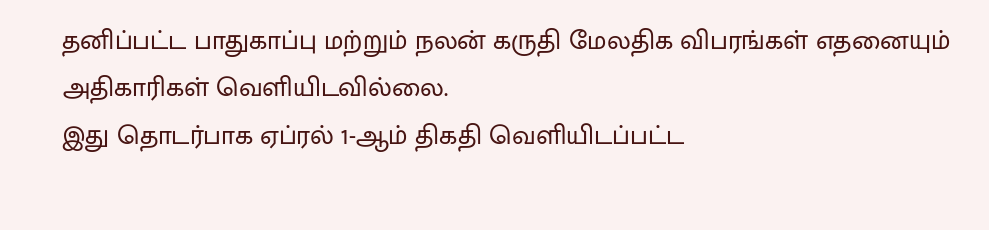தனிப்பட்ட பாதுகாப்பு மற்றும் நலன் கருதி மேலதிக விபரங்கள் எதனையும் அதிகாரிகள் வெளியிடவில்லை.
இது தொடர்பாக ஏப்ரல் 1-ஆம் திகதி வெளியிடப்பட்ட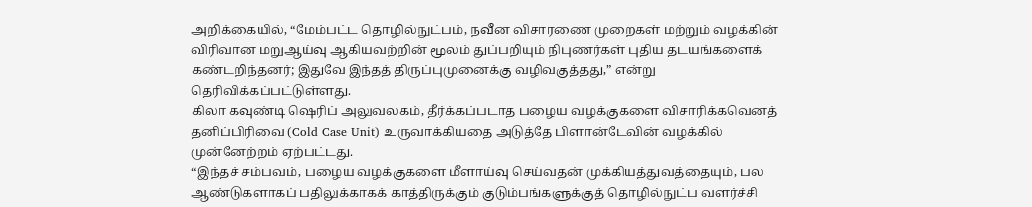அறிக்கையில், “மேம்பட்ட தொழில்நுட்பம், நவீன விசாரணை முறைகள் மற்றும் வழக்கின் விரிவான மறுஆய்வு ஆகியவற்றின் மூலம் துப்பறியும் நிபுணர்கள் புதிய தடயங்களைக் கண்டறிந்தனர்; இதுவே இந்தத் திருப்புமுனைக்கு வழிவகுத்தது,” என்று தெரிவிக்கப்பட்டுள்ளது.
கிலா கவுண்டி ஷெரிப் அலுவலகம், தீர்க்கப்படாத பழைய வழக்குகளை விசாரிக்கவெனத் தனிப்பிரிவை (Cold Case Unit) உருவாக்கியதை அடுத்தே பிளான்டேவின் வழக்கில் முன்னேற்றம் ஏற்பட்டது.
“இந்தச் சம்பவம், பழைய வழக்குகளை மீளாய்வு செய்வதன் முக்கியத்துவத்தையும், பல ஆண்டுகளாகப் பதிலுக்காகக் காத்திருக்கும் குடும்பங்களுக்குத் தொழில்நுட்ப வளர்ச்சி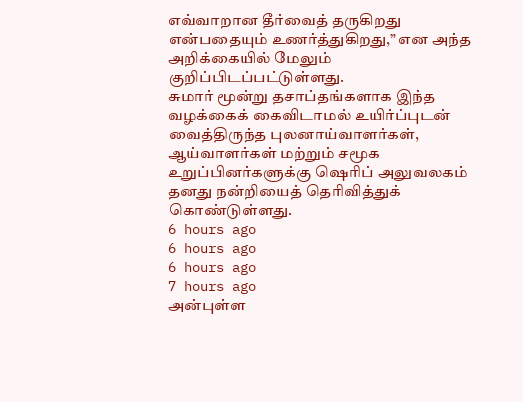எவ்வாறான தீர்வைத் தருகிறது என்பதையும் உணர்த்துகிறது,” என அந்த அறிக்கையில் மேலும் குறிப்பிடப்பட்டுள்ளது.
சுமார் மூன்று தசாப்தங்களாக இந்த வழக்கைக் கைவிடாமல் உயிர்ப்புடன் வைத்திருந்த புலனாய்வாளர்கள், ஆய்வாளர்கள் மற்றும் சமூக உறுப்பினர்களுக்கு ஷெரிப் அலுவலகம் தனது நன்றியைத் தெரிவித்துக் கொண்டுள்ளது.
6 hours ago
6 hours ago
6 hours ago
7 hours ago
அன்புள்ள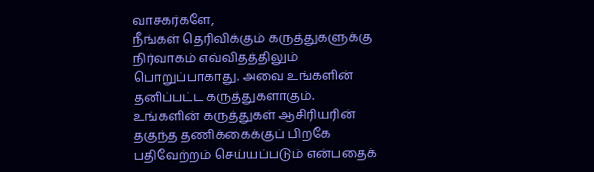வாசகர்களே,
நீங்கள் தெரிவிக்கும் கருத்துகளுக்கு நிர்வாகம் எவ்விதத்திலும் பொறுப்பாகாது. அவை உங்களின் தனிப்பட்ட கருத்துகளாகும். உங்களின் கருத்துகள் ஆசிரியரின் தகுந்த தணிக்கைக்குப் பிறகே பதிவேற்றம் செய்யப்படும் என்பதைக்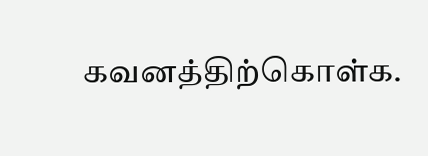கவனத்திற்கொள்க.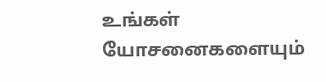உங்கள் யோசனைகளையும்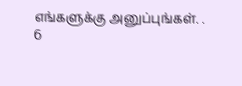எங்களுக்கு அனுப்புங்கள். .
6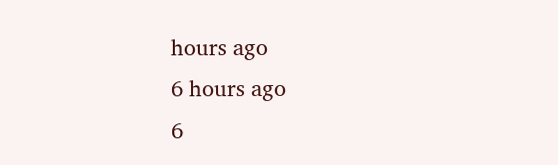hours ago
6 hours ago
6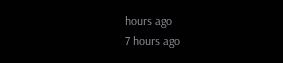hours ago
7 hours ago